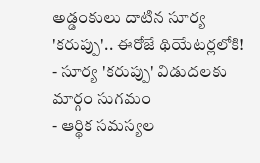అడ్డంకులు దాటిన సూర్య 'కరుప్పు'.. ఈరోజే థియేటర్లలోకి!
- సూర్య 'కరుప్పు' విడుదలకు మార్గం సుగమం
- ఆర్థిక సమస్యల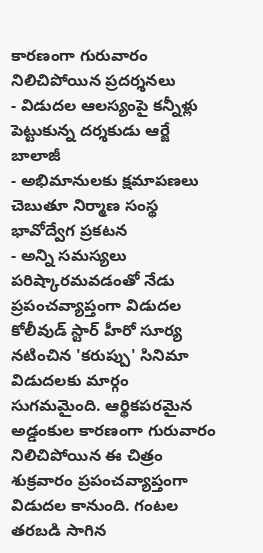కారణంగా గురువారం నిలిచిపోయిన ప్రదర్శనలు
- విడుదల ఆలస్యంపై కన్నీళ్లు పెట్టుకున్న దర్శకుడు ఆర్జే బాలాజీ
- అభిమానులకు క్షమాపణలు చెబుతూ నిర్మాణ సంస్థ భావోద్వేగ ప్రకటన
- అన్ని సమస్యలు పరిష్కారమవడంతో నేడు ప్రపంచవ్యాప్తంగా విడుదల
కోలీవుడ్ స్టార్ హీరో సూర్య నటించిన 'కరుప్పు' సినిమా విడుదలకు మార్గం సుగమమైంది. ఆర్థికపరమైన అడ్డంకుల కారణంగా గురువారం నిలిచిపోయిన ఈ చిత్రం శుక్రవారం ప్రపంచవ్యాప్తంగా విడుదల కానుంది. గంటల తరబడి సాగిన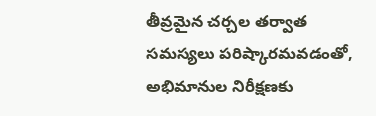తీవ్రమైన చర్చల తర్వాత సమస్యలు పరిష్కారమవడంతో, అభిమానుల నిరీక్షణకు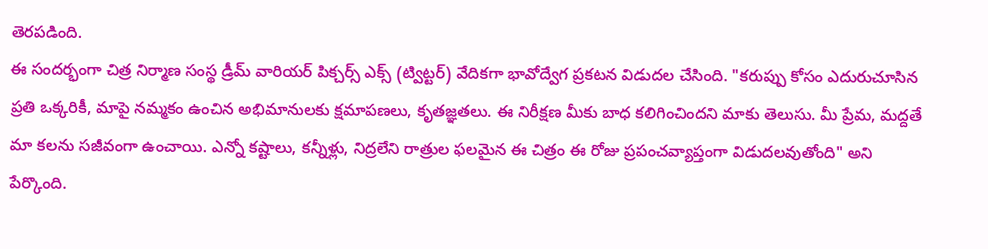తెరపడింది.
ఈ సందర్భంగా చిత్ర నిర్మాణ సంస్థ డ్రీమ్ వారియర్ పిక్చర్స్ ఎక్స్ (ట్విట్టర్) వేదికగా భావోద్వేగ ప్రకటన విడుదల చేసింది. "కరుప్పు కోసం ఎదురుచూసిన ప్రతి ఒక్కరికీ, మాపై నమ్మకం ఉంచిన అభిమానులకు క్షమాపణలు, కృతజ్ఞతలు. ఈ నిరీక్షణ మీకు బాధ కలిగించిందని మాకు తెలుసు. మీ ప్రేమ, మద్దతే మా కలను సజీవంగా ఉంచాయి. ఎన్నో కష్టాలు, కన్నీళ్లు, నిద్రలేని రాత్రుల ఫలమైన ఈ చిత్రం ఈ రోజు ప్రపంచవ్యాప్తంగా విడుదలవుతోంది" అని పేర్కొంది.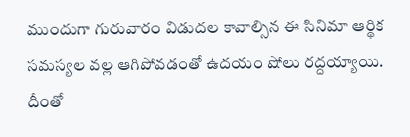ముందుగా గురువారం విడుదల కావాల్సిన ఈ సినిమా ఆర్థిక సమస్యల వల్ల ఆగిపోవడంతో ఉదయం షోలు రద్దయ్యాయి. దీంతో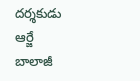దర్శకుడు ఆర్జే బాలాజీ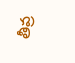తీవ్ర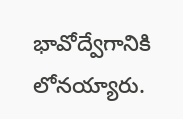భావోద్వేగానికి లోనయ్యారు.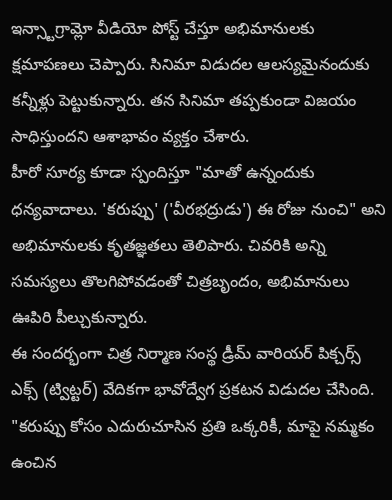ఇన్స్టాగ్రామ్లో వీడియో పోస్ట్ చేస్తూ అభిమానులకు క్షమాపణలు చెప్పారు. సినిమా విడుదల ఆలస్యమైనందుకు కన్నీళ్లు పెట్టుకున్నారు. తన సినిమా తప్పకుండా విజయం సాధిస్తుందని ఆశాభావం వ్యక్తం చేశారు.
హీరో సూర్య కూడా స్పందిస్తూ "మాతో ఉన్నందుకు ధన్యవాదాలు. 'కరుప్పు' ('వీరభద్రుడు') ఈ రోజు నుంచి" అని అభిమానులకు కృతజ్ఞతలు తెలిపారు. చివరికి అన్ని సమస్యలు తొలగిపోవడంతో చిత్రబృందం, అభిమానులు ఊపిరి పీల్చుకున్నారు.
ఈ సందర్భంగా చిత్ర నిర్మాణ సంస్థ డ్రీమ్ వారియర్ పిక్చర్స్ ఎక్స్ (ట్విట్టర్) వేదికగా భావోద్వేగ ప్రకటన విడుదల చేసింది. "కరుప్పు కోసం ఎదురుచూసిన ప్రతి ఒక్కరికీ, మాపై నమ్మకం ఉంచిన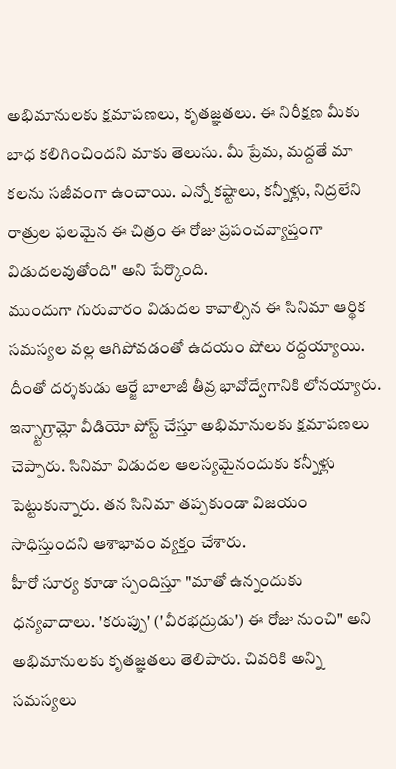అభిమానులకు క్షమాపణలు, కృతజ్ఞతలు. ఈ నిరీక్షణ మీకు బాధ కలిగించిందని మాకు తెలుసు. మీ ప్రేమ, మద్దతే మా కలను సజీవంగా ఉంచాయి. ఎన్నో కష్టాలు, కన్నీళ్లు, నిద్రలేని రాత్రుల ఫలమైన ఈ చిత్రం ఈ రోజు ప్రపంచవ్యాప్తంగా విడుదలవుతోంది" అని పేర్కొంది.
ముందుగా గురువారం విడుదల కావాల్సిన ఈ సినిమా ఆర్థిక సమస్యల వల్ల ఆగిపోవడంతో ఉదయం షోలు రద్దయ్యాయి. దీంతో దర్శకుడు ఆర్జే బాలాజీ తీవ్ర భావోద్వేగానికి లోనయ్యారు. ఇన్స్టాగ్రామ్లో వీడియో పోస్ట్ చేస్తూ అభిమానులకు క్షమాపణలు చెప్పారు. సినిమా విడుదల ఆలస్యమైనందుకు కన్నీళ్లు పెట్టుకున్నారు. తన సినిమా తప్పకుండా విజయం సాధిస్తుందని ఆశాభావం వ్యక్తం చేశారు.
హీరో సూర్య కూడా స్పందిస్తూ "మాతో ఉన్నందుకు ధన్యవాదాలు. 'కరుప్పు' ('వీరభద్రుడు') ఈ రోజు నుంచి" అని అభిమానులకు కృతజ్ఞతలు తెలిపారు. చివరికి అన్ని సమస్యలు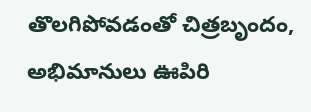తొలగిపోవడంతో చిత్రబృందం, అభిమానులు ఊపిరి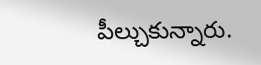పీల్చుకున్నారు.